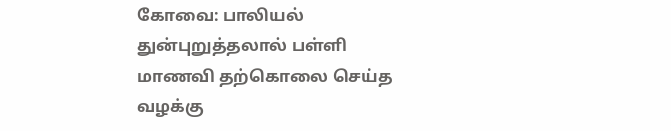கோவை: பாலியல் துன்புறுத்தலால் பள்ளி மாணவி தற்கொலை செய்த வழக்கு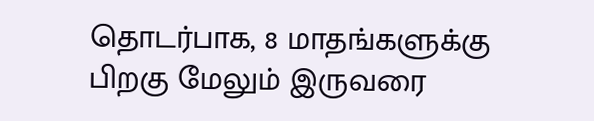தொடர்பாக, 8 மாதங்களுக்கு பிறகு மேலும் இருவரை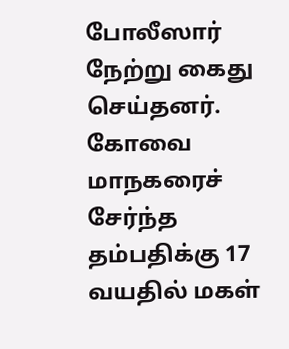போலீஸார் நேற்று கைது செய்தனர்.
கோவை மாநகரைச் சேர்ந்த தம்பதிக்கு 17 வயதில் மகள்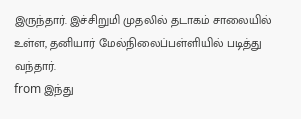இருந்தார். இச்சிறுமி முதலில் தடாகம் சாலையில் உள்ள, தனியார் மேல்நிலைப்பள்ளியில் படித்து வந்தார்.
from இந்து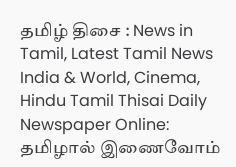தமிழ் திசை : News in Tamil, Latest Tamil News India & World, Cinema, Hindu Tamil Thisai Daily Newspaper Online: தமிழால் இணைவோம்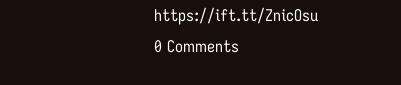https://ift.tt/ZnicOsu
0 Comments